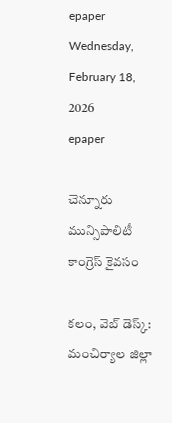epaper
Wednesday, February 18, 2026
epaper

చెన్నూరు మున్సిపాలిటీ కాంగ్రెస్ కైవసం

కలం, వెబ్ డెస్క్: మంచిర్యాల జిల్లా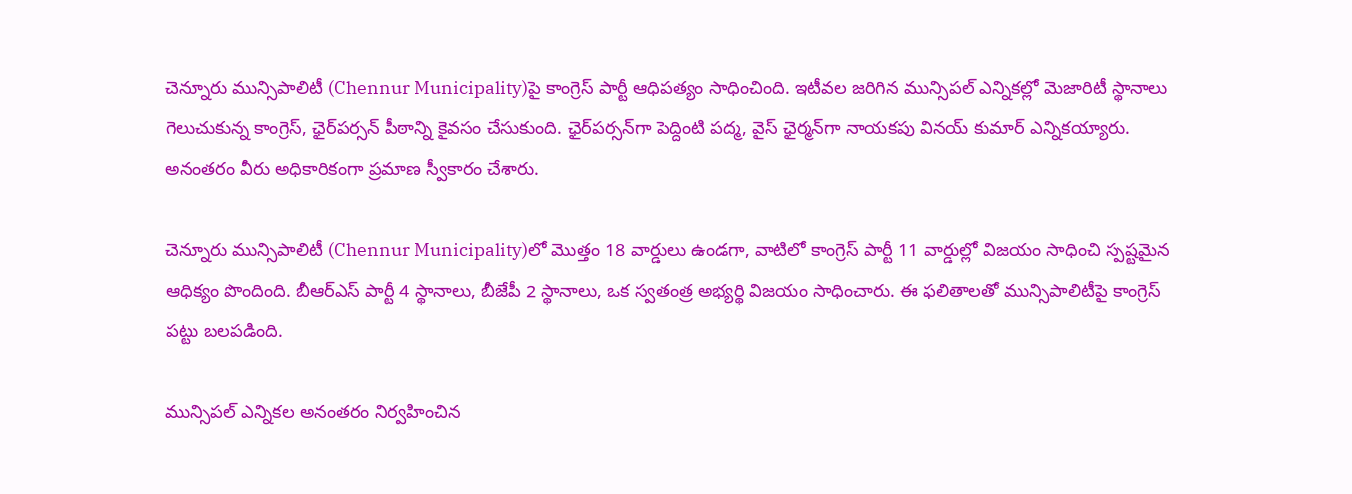చెన్నూరు మున్సిపాలిటీ (Chennur Municipality)పై కాంగ్రెస్ పార్టీ ఆధిపత్యం సాధించింది. ఇటీవల జరిగిన మున్సిపల్ ఎన్నికల్లో మెజారిటీ స్థానాలు గెలుచుకున్న కాంగ్రెస్, ఛైర్‌పర్సన్‌ పీఠాన్ని కైవసం చేసుకుంది. ఛైర్‌పర్సన్‌గా పెద్దింటి పద్మ, వైస్ ఛైర్మన్‌గా నాయకపు వినయ్ కుమార్ ఎన్నికయ్యారు. అనంతరం వీరు అధికారికంగా ప్రమాణ స్వీకారం చేశారు.

చెన్నూరు మున్సిపాలిటీ (Chennur Municipality)లో మొత్తం 18 వార్డులు ఉండగా, వాటిలో కాంగ్రెస్ పార్టీ 11 వార్డుల్లో విజయం సాధించి స్పష్టమైన ఆధిక్యం పొందింది. బీఆర్ఎస్ పార్టీ 4 స్థానాలు, బీజేపీ 2 స్థానాలు, ఒక స్వతంత్ర అభ్యర్థి విజయం సాధించారు. ఈ ఫలితాలతో మున్సిపాలిటీపై కాంగ్రెస్ పట్టు బలపడింది.

మున్సిపల్ ఎన్నికల అనంతరం నిర్వహించిన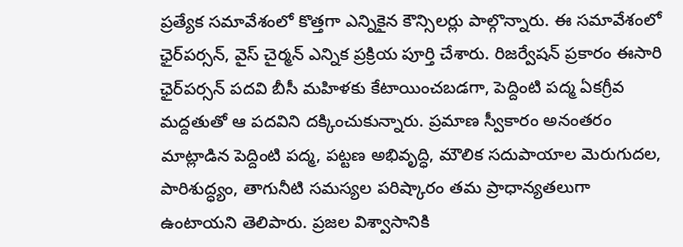ప్రత్యేక సమావేశంలో కొత్తగా ఎన్నికైన కౌన్సిలర్లు పాల్గొన్నారు. ఈ సమావేశంలో ఛైర్‌పర్సన్, వైస్ చైర్మన్ ఎన్నిక ప్రక్రియ పూర్తి చేశారు. రిజర్వేషన్ ప్రకారం ఈసారి ఛైర్‌పర్సన్ పదవి బీసీ మహిళకు కేటాయించబడగా, పెద్దింటి పద్మ ఏకగ్రీవ మద్దతుతో ఆ పదవిని దక్కించుకున్నారు. ప్రమాణ స్వీకారం అనంతరం మాట్లాడిన పెద్దింటి పద్మ, పట్టణ అభివృద్ధి, మౌలిక సదుపాయాల మెరుగుదల, పారిశుద్ధ్యం, తాగునీటి సమస్యల పరిష్కారం తమ ప్రాధాన్యతలుగా ఉంటాయని తెలిపారు. ప్రజల విశ్వాసానికి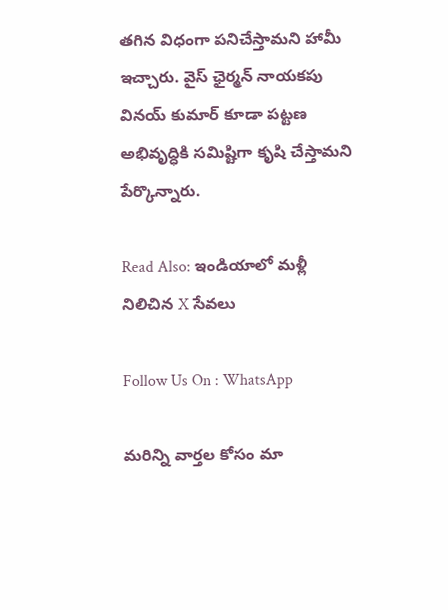తగిన విధంగా పనిచేస్తామని హామీ ఇచ్చారు. వైస్ ఛైర్మన్ నాయకపు వినయ్ కుమార్ కూడా పట్టణ అభివృద్ధికి సమిష్టిగా కృషి చేస్తామని పేర్కొన్నారు.

Read Also: ఇండియాలో మళ్లీ నిలిచిన X సేవలు

Follow Us On : WhatsApp

మ‌రిన్ని వార్త‌ల కోసం మా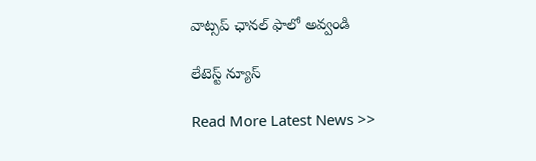వాట్స‌ప్ ఛాన‌ల్ ఫాలో అవ్వండి

లేటెస్ట్ న్యూస్‌

Read More Latest News >>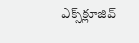ఎక్స్‌క్లూజివ్‌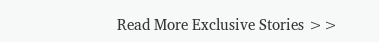Read More Exclusive Stories >>